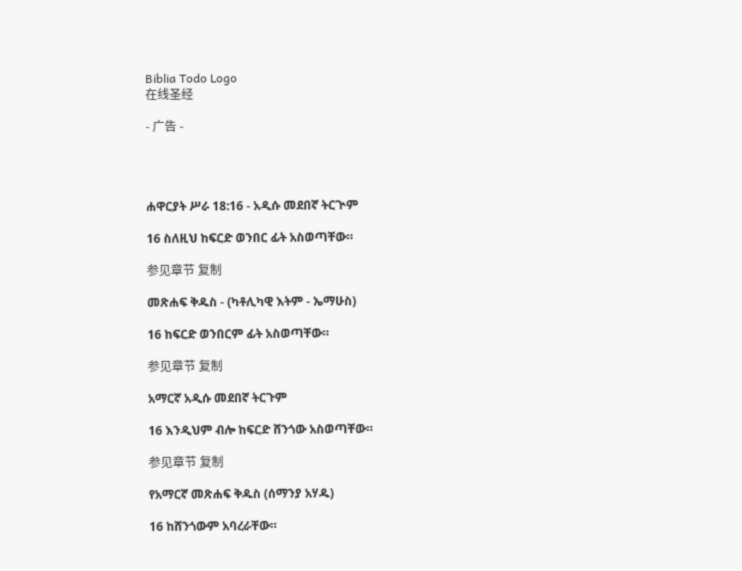Biblia Todo Logo
在线圣经

- 广告 -




ሐዋርያት ሥራ 18:16 - አዲሱ መደበኛ ትርጒም

16 ስለዚህ ከፍርድ ወንበር ፊት አስወጣቸው።

参见章节 复制

መጽሐፍ ቅዱስ - (ካቶሊካዊ እትም - ኤማሁስ)

16 ከፍርድ ወንበርም ፊት አስወጣቸው።

参见章节 复制

አማርኛ አዲሱ መደበኛ ትርጉም

16 እንዲህም ብሎ ከፍርድ ሸንጎው አስወጣቸው።

参见章节 复制

የአማርኛ መጽሐፍ ቅዱስ (ሰማንያ አሃዱ)

16 ከሸንጎውም አባረራቸው።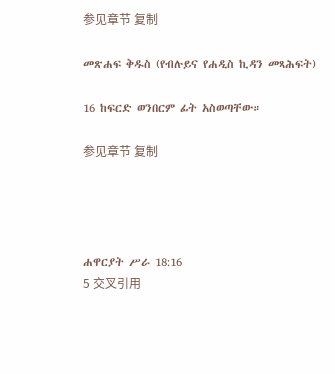参见章节 复制

መጽሐፍ ቅዱስ (የብሉይና የሐዲስ ኪዳን መጻሕፍት)

16 ከፍርድ ወንበርም ፊት አስወጣቸው።

参见章节 复制




ሐዋርያት ሥራ 18:16
5 交叉引用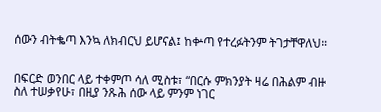ሰውን ብትቈጣ እንኳ ለክብርህ ይሆናል፤ ከቍጣ የተረፉትንም ትገታቸዋለህ።


በፍርድ ወንበር ላይ ተቀምጦ ሳለ ሚስቱ፣ “በርሱ ምክንያት ዛሬ በሕልም ብዙ ስለ ተሠቃየሁ፣ በዚያ ንጹሕ ሰው ላይ ምንም ነገር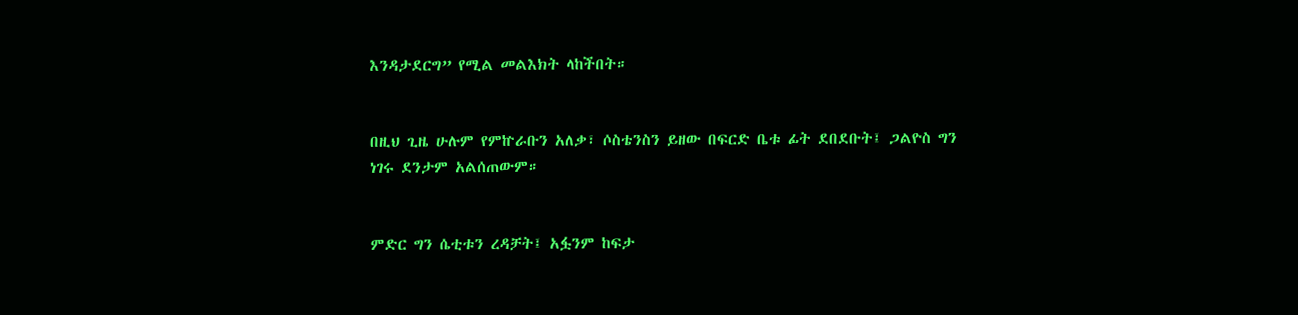እንዳታደርግ” የሚል መልእክት ላከችበት።


በዚህ ጊዜ ሁሉም የምኵራቡን አለቃ፣ ሶስቴንስን ይዘው በፍርድ ቤቱ ፊት ደበደቡት፤ ጋልዮስ ግን ነገሩ ደንታም አልሰጠውም።


ምድር ግን ሴቲቱን ረዳቻት፤ አፏንም ከፍታ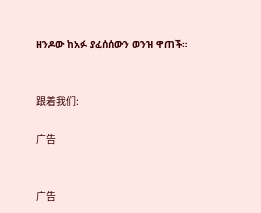ዘንዶው ከአፉ ያፈሰሰውን ወንዝ ዋጠች።


跟着我们:

广告


广告